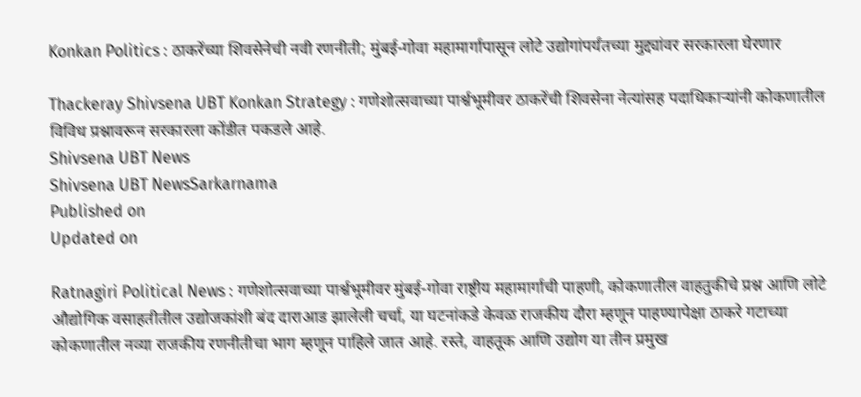Konkan Politics : ठाकरेंच्या शिवसेनेची नवी रणनीती; मुंबई-गोवा महामार्गापासून लोटे उद्योगांपर्यंतच्या मुद्द्यांवर सरकारला घेरणार

Thackeray Shivsena UBT Konkan Strategy : गणेशोत्सवाच्या पार्श्वभूमीवर ठाकरेंची शिवसेना नेत्यांसह पदाधिकाऱ्यांनी कोकणातील विविध प्रश्नावरून सरकारला कोंडीत पकडले आहे.
Shivsena UBT News
Shivsena UBT NewsSarkarnama
Published on
Updated on

Ratnagiri Political News : गणेशोत्सवाच्या पार्श्वभूमीवर मुंबई-गोवा राष्ट्रीय महामार्गाची पाहणी, कोकणातील वाहतुकीचे प्रश्न आणि लोटे औद्योगिक वसाहतीतील उद्योजकांशी बंद दाराआड झालेली चर्चा, या घटनांकडे केवळ राजकीय दौरा म्हणून पाहण्यापेक्षा ठाकरे गटाच्या कोकणातील नव्या राजकीय रणनीतीचा भाग म्हणून पाहिले जात आहे. रस्ते, वाहतूक आणि उद्योग या तीन प्रमुख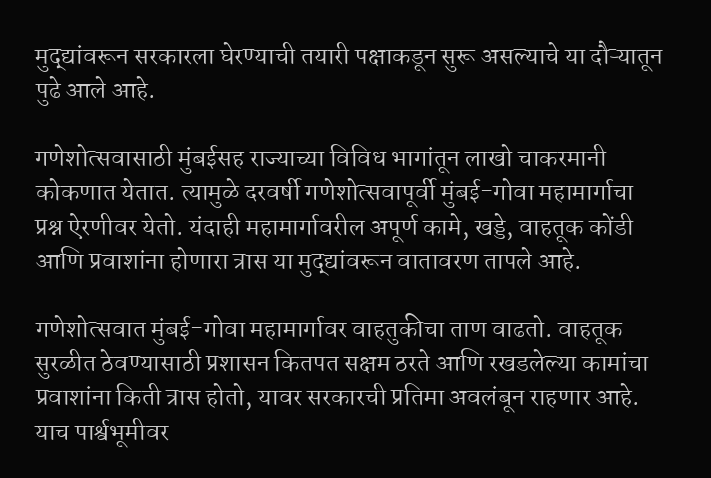मुद्द्यांवरून सरकारला घेरण्याची तयारी पक्षाकडून सुरू असल्याचे या दौऱ्यातून पुढे आले आहे.

गणेशोत्सवासाठी मुंबईसह राज्याच्या विविध भागांतून लाखो चाकरमानी कोकणात येतात. त्यामुळे दरवर्षी गणेशोत्सवापूर्वी मुंबई-गोवा महामार्गाचा प्रश्न ऐरणीवर येतो. यंदाही महामार्गावरील अपूर्ण कामे, खड्डे, वाहतूक कोंडी आणि प्रवाशांना होणारा त्रास या मुद्द्यांवरून वातावरण तापले आहे.

गणेशोत्सवात मुंबई-गोवा महामार्गावर वाहतुकीचा ताण वाढतो. वाहतूक सुरळीत ठेवण्यासाठी प्रशासन कितपत सक्षम ठरते आणि रखडलेल्या कामांचा प्रवाशांना किती त्रास होतो, यावर सरकारची प्रतिमा अवलंबून राहणार आहे. याच पार्श्वभूमीवर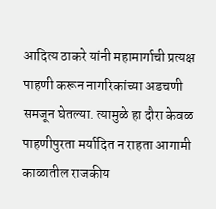आदित्य ठाकरे यांनी महामार्गाची प्रत्यक्ष पाहणी करून नागरिकांच्या अडचणी समजून घेतल्या. त्यामुळे हा दौरा केवळ पाहणीपुरता मर्यादित न राहता आगामी काळातील राजकीय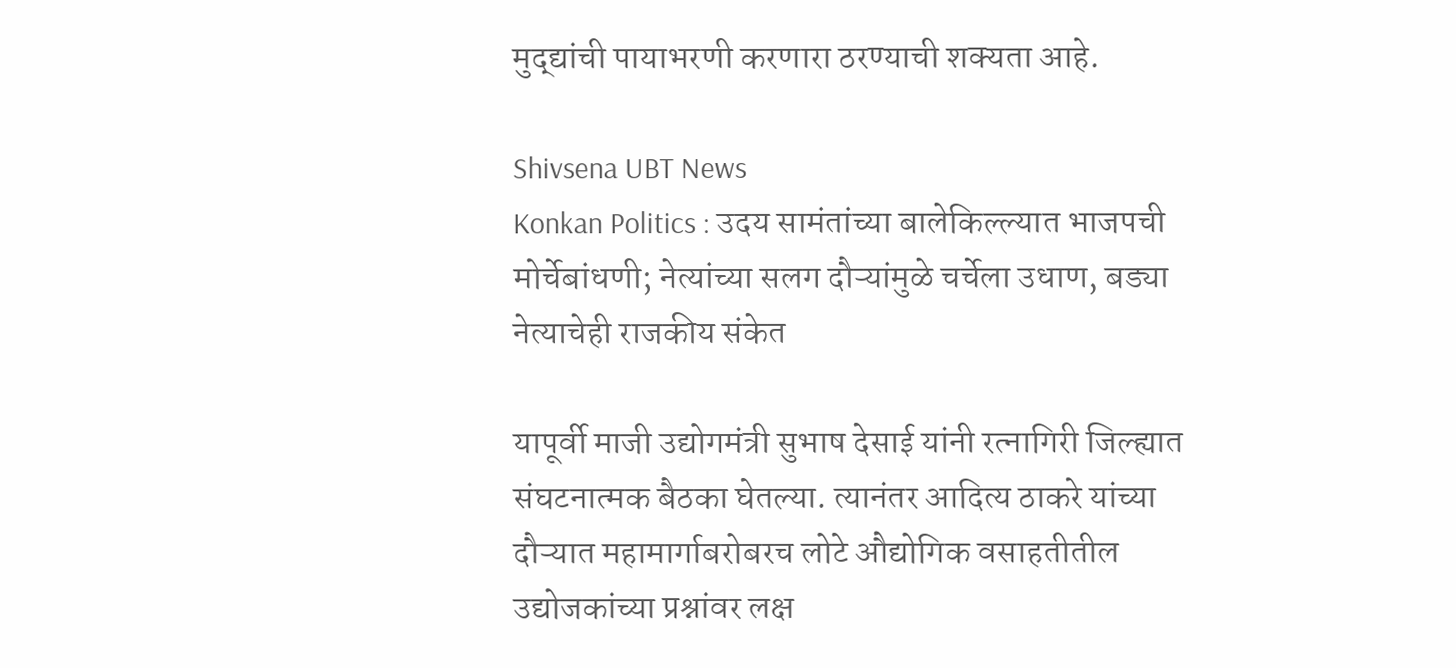मुद्द्यांची पायाभरणी करणारा ठरण्याची शक्यता आहे.

Shivsena UBT News
Konkan Politics : उदय सामंतांच्या बालेकिल्ल्यात भाजपची मोर्चेबांधणी; नेत्यांच्या सलग दौऱ्यांमुळे चर्चेला उधाण, बड्या नेत्याचेही राजकीय संकेत

यापूर्वी माजी उद्योगमंत्री सुभाष देसाई यांनी रत्नागिरी जिल्ह्यात संघटनात्मक बैठका घेतल्या. त्यानंतर आदित्य ठाकरे यांच्या दौऱ्यात महामार्गाबरोबरच लोटे औद्योगिक वसाहतीतील उद्योजकांच्या प्रश्नांवर लक्ष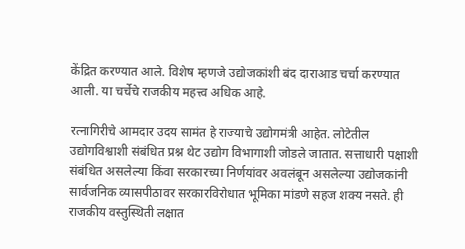केंद्रित करण्यात आले. विशेष म्हणजे उद्योजकांशी बंद दाराआड चर्चा करण्यात आली. या चर्चेचे राजकीय महत्त्व अधिक आहे.

रत्नागिरीचे आमदार उदय सामंत हे राज्याचे उद्योगमंत्री आहेत. लोटेतील उद्योगविश्वाशी संबंधित प्रश्न थेट उद्योग विभागाशी जोडले जातात. सत्ताधारी पक्षाशी संबंधित असलेल्या किंवा सरकारच्या निर्णयांवर अवलंबून असलेल्या उद्योजकांनी सार्वजनिक व्यासपीठावर सरकारविरोधात भूमिका मांडणे सहज शक्य नसते. ही राजकीय वस्तुस्थिती लक्षात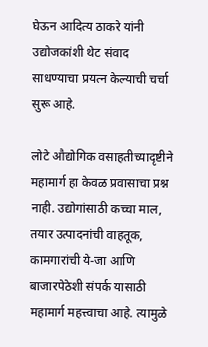घेऊन आदित्य ठाकरे यांनी उद्योजकांशी थेट संवाद साधण्याचा प्रयत्न केल्याची चर्चा सुरू आहे.

लोटे औद्योगिक वसाहतीच्यादृष्टीने महामार्ग हा केवळ प्रवासाचा प्रश्न नाही. उद्योगांसाठी कच्चा माल, तयार उत्पादनांची वाहतूक, कामगारांची ये-जा आणि बाजारपेठेशी संपर्क यासाठी महामार्ग महत्त्वाचा आहे. त्यामुळे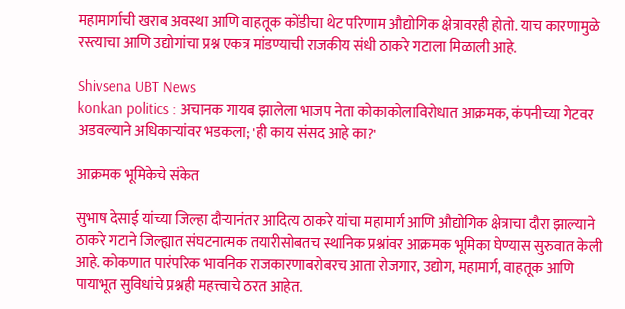महामार्गाची खराब अवस्था आणि वाहतूक कोंडीचा थेट परिणाम औद्योगिक क्षेत्रावरही होतो. याच कारणामुळे रस्त्याचा आणि उद्योगांचा प्रश्न एकत्र मांडण्याची राजकीय संधी ठाकरे गटाला मिळाली आहे.

Shivsena UBT News
konkan politics : अचानक गायब झालेला भाजप नेता कोकाकोलाविरोधात आक्रमक, कंपनीच्या गेटवर अडवल्याने अधिकाऱ्यांवर भडकला; 'ही काय संसद आहे का?'

आक्रमक भूमिकेचे संकेत

सुभाष देसाई यांच्या जिल्हा दौऱ्यानंतर आदित्य ठाकरे यांचा महामार्ग आणि औद्योगिक क्षेत्राचा दौरा झाल्याने ठाकरे गटाने जिल्ह्यात संघटनात्मक तयारीसोबतच स्थानिक प्रश्नांवर आक्रमक भूमिका घेण्यास सुरुवात केली आहे. कोकणात पारंपरिक भावनिक राजकारणाबरोबरच आता रोजगार, उद्योग, महामार्ग, वाहतूक आणि पायाभूत सुविधांचे प्रश्नही महत्त्वाचे ठरत आहेत.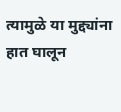त्यामुळे या मुद्द्यांना हात घालून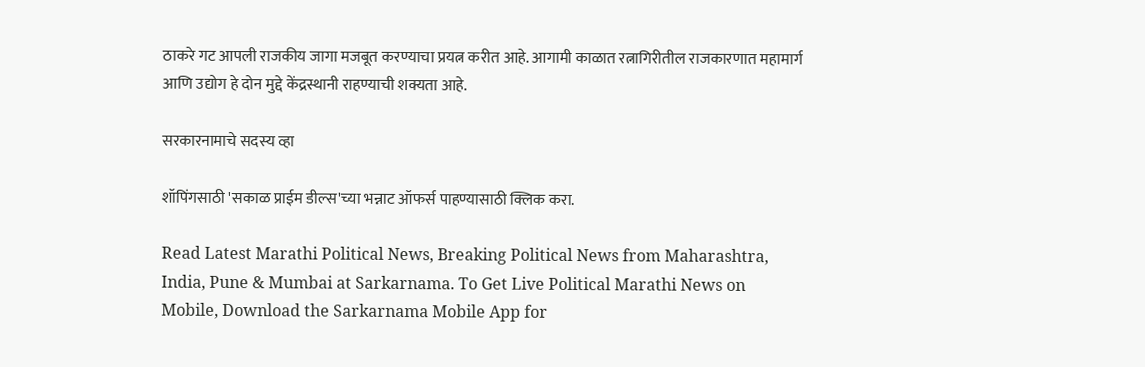ठाकरे गट आपली राजकीय जागा मजबूत करण्याचा प्रयत्न करीत आहे. आगामी काळात रत्नागिरीतील राजकारणात महामार्ग आणि उद्योग हे दोन मुद्दे केंद्रस्थानी राहण्याची शक्यता आहे.

सरकारनामाचे सदस्य व्हा

शॉपिंगसाठी 'सकाळ प्राईम डील्स'च्या भन्नाट ऑफर्स पाहण्यासाठी क्लिक करा.

Read Latest Marathi Political News, Breaking Political News from Maharashtra, India, Pune & Mumbai at Sarkarnama. To Get Live Political Marathi News on Mobile, Download the Sarkarnama Mobile App for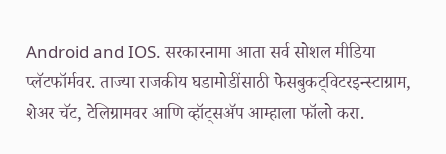Android and IOS. सरकारनामा आता सर्व सोशल मीडिया प्लॅटफॉर्मवर. ताज्या राजकीय घडामोडींसाठी फेसबुकट्विटरइन्स्टाग्राम, शेअर चॅट, टेलिग्रामवर आणि व्हॉट्सॲप आम्हाला फॉलो करा.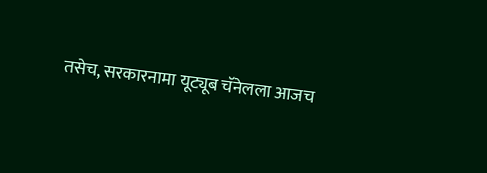तसेच, सरकारनामा यूट्यूब चॅनेलला आजच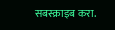सबस्क्राइब करा.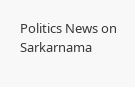Politics News on Sarkarnama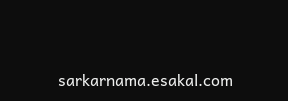sarkarnama.esakal.com